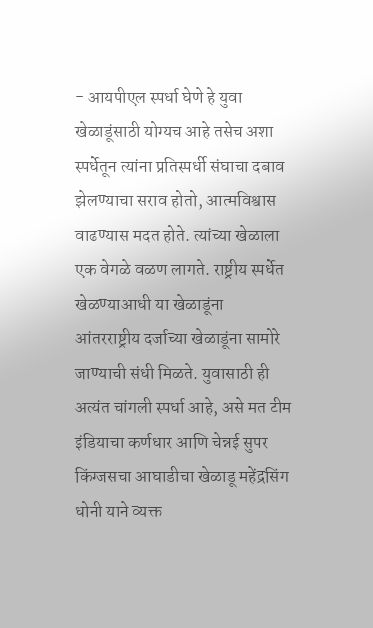- आयपीएल स्पर्धा घेणे हे युवा खेळाडूंसाठी योग्यच आहे तसेच अशा स्पर्धेतून त्यांना प्रतिस्पर्धी संघाचा दबाव झेलण्याचा सराव होतो, आत्मविश्वास वाढण्यास मदत होते. त्यांच्या खेळाला एक वेगळे वळण लागते. राष्ट्रीय स्पर्धेत खेळण्याआधी या खेळाडूंना आंतरराष्ट्रीय दर्जाच्या खेळाडूंना सामोरे जाण्याची संधी मिळते. युवासाठी ही अत्यंत चांगली स्पर्धा आहे, असे मत टीम इंडियाचा कर्णधार आणि चेन्नई सुपर किंग्जसचा आघाडीचा खेळाडू महेंद्रसिंग धोनी याने व्यक्त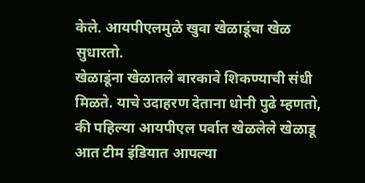केले. आयपीएलमुळे खुवा खेळाडूंचा खेळ सुधारतो.
खेळाडूंना खेळातले बारकावे शिकण्याची संधी मिळते. याचे उदाहरण देताना धोनी पुढे म्हणतो, की पहिल्या आयपीएल पर्वात खेळलेले खेळाडू आत टीम इंडियात आपल्या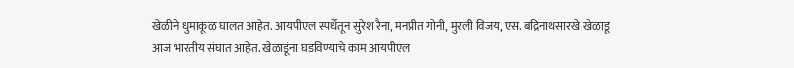खेळीने धुमाकूळ घालत आहेत. आयपीएल स्पर्धेतून सुरेश रैना, मनप्रीत गोनी, मुरली विजय, एस. बद्रिनाथसारखे खेळाडू आज भारतीय संघात आहेत. खेळाडूंना घडविण्याचे काम आयपीएल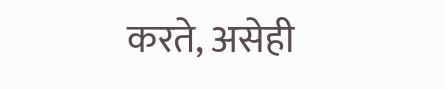करते, असेही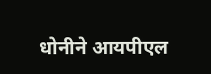धोनीने आयपीएल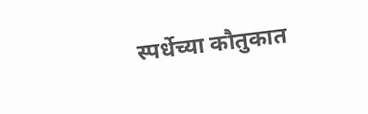स्पर्धेच्या कौतुकात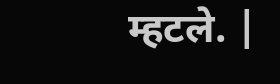म्हटले. |